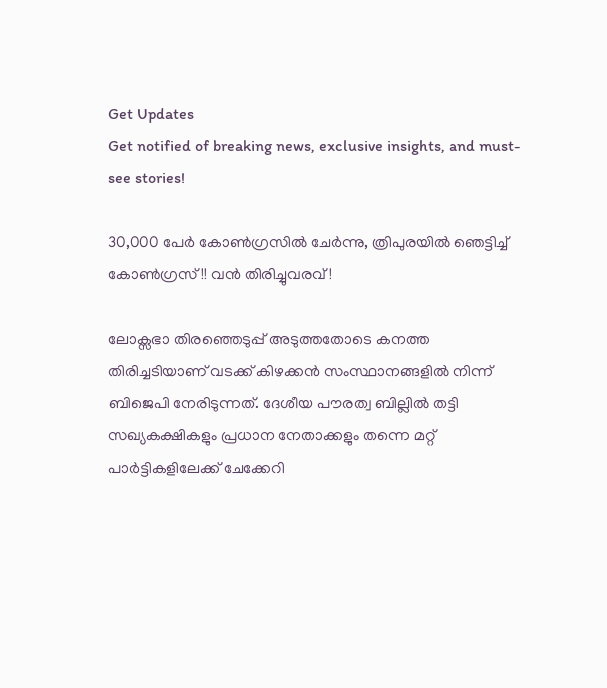Get Updates
Get notified of breaking news, exclusive insights, and must-see stories!

30,000 പേര്‍ കോണ്‍ഗ്രസില്‍ ചേര്‍ന്നു, ത്രിപുരയില്‍ ഞെട്ടിച്ച് കോണ്‍ഗ്രസ്!! വന്‍ തിരിച്ചുവരവ്!

ലോക്സഭാ തിരഞ്ഞെടുപ്പ് അടുത്തതോടെ കനത്ത തിരിച്ചടിയാണ് വടക്ക് കിഴക്കന്‍ സംസ്ഥാനങ്ങളില്‍ നിന്ന് ബിജെപി നേരിടുന്നത്. ദേശീയ പൗരത്വ ബില്ലില്‍ തട്ടി സഖ്യകക്ഷികളും പ്രധാന നേതാക്കളും തന്നെ മറ്റ് പാര്‍ട്ടികളിലേക്ക് ചേക്കേറി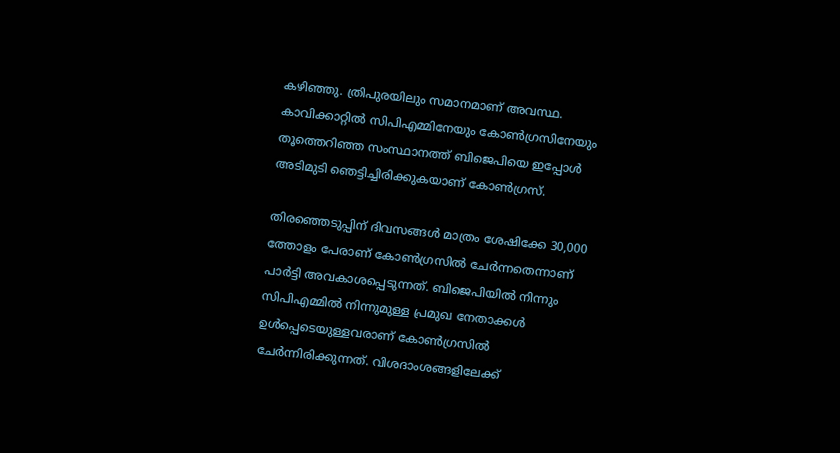കഴിഞ്ഞു. ത്രിപുരയിലും സമാനമാണ് അവസ്ഥ. കാവിക്കാറ്റില്‍ സിപിഎമ്മിനേയും കോണ്‍ഗ്രസിനേയും തൂത്തെറിഞ്ഞ സംസ്ഥാനത്ത് ബിജെപിയെ ഇപ്പോള്‍ അടിമുടി ഞെട്ടിച്ചിരിക്കുകയാണ് കോണ്‍ഗ്രസ്.

തിരഞ്ഞെടുപ്പിന് ദിവസങ്ങള്‍ മാത്രം ശേഷിക്കേ 30,000 ത്തോളം പേരാണ് കോണ്‍ഗ്രസില്‍ ചേര്‍ന്നതെന്നാണ് പാര്‍ട്ടി അവകാശപ്പെടുന്നത്. ബിജെപിയില്‍ നിന്നും സിപിഎമ്മില്‍ നിന്നുമുള്ള പ്രമുഖ നേതാക്കള്‍ ഉള്‍പ്പെടെയുള്ളവരാണ് കോണ്‍ഗ്രസില്‍ ചേര്‍ന്നിരിക്കുന്നത്. വിശദാംശങ്ങളിലേക്ക്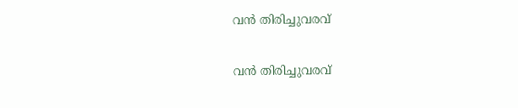വന്‍ തിരിച്ചുവരവ്

വന്‍ തിരിച്ചുവരവ്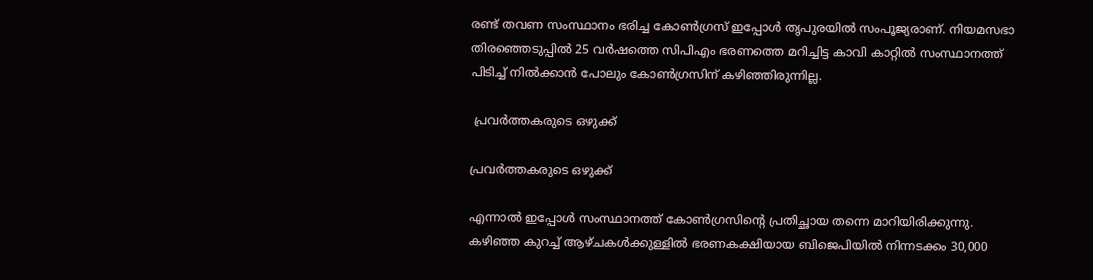രണ്ട് തവണ സംസ്ഥാനം ഭരിച്ച കോണ്‍ഗ്രസ് ഇപ്പോള്‍ തൃപുരയില്‍ സംപൂജ്യരാണ്. നിയമസഭാ തിരഞ്ഞെടുപ്പില്‍ 25 വര്‍ഷത്തെ സിപിഎം ഭരണത്തെ മറിച്ചിട്ട കാവി കാറ്റില്‍ സംസ്ഥാനത്ത് പിടിച്ച് നില്‍ക്കാന്‍ പോലും കോണ്‍ഗ്രസിന് കഴിഞ്ഞിരുന്നില്ല.

 പ്രവര്‍ത്തകരുടെ ഒഴുക്ക്

പ്രവര്‍ത്തകരുടെ ഒഴുക്ക്

എന്നാല്‍ ഇപ്പോള്‍ സംസ്ഥാനത്ത് കോണ്‍ഗ്രസിന്‍റെ പ്രതിച്ഛായ തന്നെ മാറിയിരിക്കുന്നു. കഴിഞ്ഞ കുറച്ച് ആഴ്ചകള്‍ക്കുള്ളില്‍ ഭരണകക്ഷിയായ ബിജെപിയില്‍ നിന്നടക്കം 30,000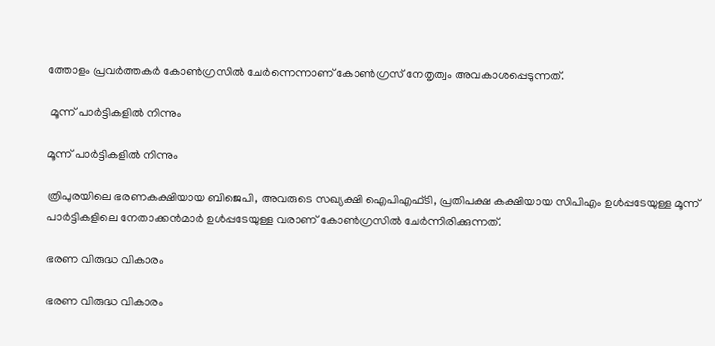ത്തോളം പ്രവര്‍ത്തകര്‍ കോണ്‍ഗ്രസില്‍ ചേര്‍ന്നെന്നാണ് കോണ്‍ഗ്രസ് നേതൃത്വം അവകാശപ്പെടുന്നത്.

 മൂന്ന് പാര്‍ട്ടികളില്‍ നിന്നും

മൂന്ന് പാര്‍ട്ടികളില്‍ നിന്നും

ത്രിപുരയിലെ ഭരണകക്ഷിയായ ബിജെപി, അവരുടെ സഖ്യക്ഷി ഐപിഎഫ്ടി, പ്രതിപക്ഷ കക്ഷിയായ സിപിഎം ഉള്‍പ്പടേയുള്ള മൂന്ന് പാര്‍ട്ടികളിലെ നേതാക്കന്‍മാര്‍ ഉള്‍പ്പടേയുള്ള വരാണ് കോണ്‍ഗ്രസില്‍ ചേര്‍ന്നിരിക്കുന്നത്.

ഭരണ വിരുദ്ധ വികാരം

ഭരണ വിരുദ്ധ വികാരം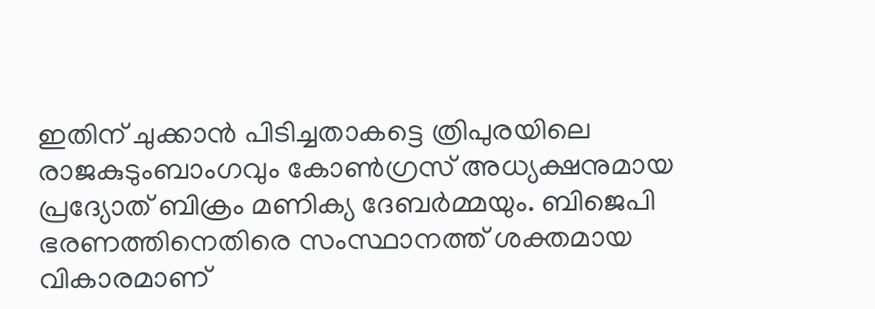ഇതിന് ചുക്കാന്‍ പിടിച്ചതാകട്ടെ ത്രിപുരയിലെ രാജകുടുംബാംഗവും കോണ്‍ഗ്രസ് അധ്യക്ഷനുമായ പ്രദ്യോത് ബിക്രം മണിക്യ ദേബര്‍മ്മയും. ബിജെപി ഭരണത്തിനെതിരെ സംസ്ഥാനത്ത് ശക്തമായ വികാരമാണ്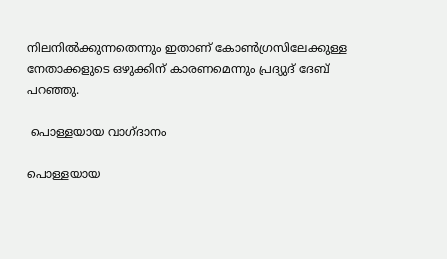നിലനില്‍ക്കുന്നതെന്നും ഇതാണ് കോണ്‍ഗ്രസിലേക്കുള്ള നേതാക്കളുടെ ഒഴുക്കിന് കാരണമെന്നും പ്രദ്യുദ് ദേബ് പറഞ്ഞു.

 പൊള്ളയായ വാഗ്ദാനം

പൊള്ളയായ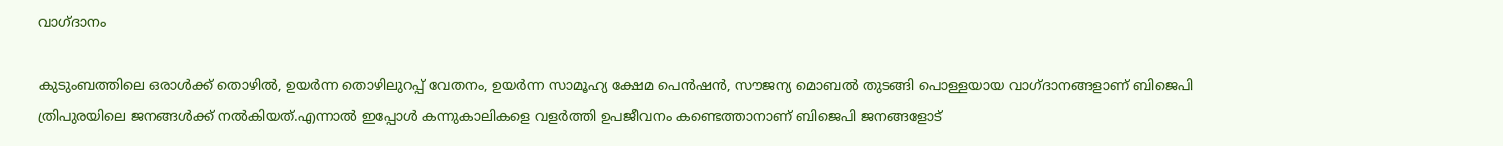വാഗ്ദാനം

കുടുംബത്തിലെ ഒരാള്‍ക്ക് തൊഴില്‍, ഉയര്‍ന്ന തൊഴിലുറപ്പ് വേതനം, ഉയര്‍ന്ന സാമൂഹ്യ ക്ഷേമ പെന്‍ഷന്‍, സൗജന്യ മൊബല്‍ തുടങ്ങി പൊള്ളയായ വാഗ്ദാനങ്ങളാണ് ബിജെപി ത്രിപുരയിലെ ജനങ്ങള്‍ക്ക് നല്‍കിയത്.എന്നാല്‍ ഇപ്പോള്‍ കന്നുകാലികളെ വളര്‍ത്തി ഉപജീവനം കണ്ടെത്താനാണ് ബിജെപി ജനങ്ങളോട്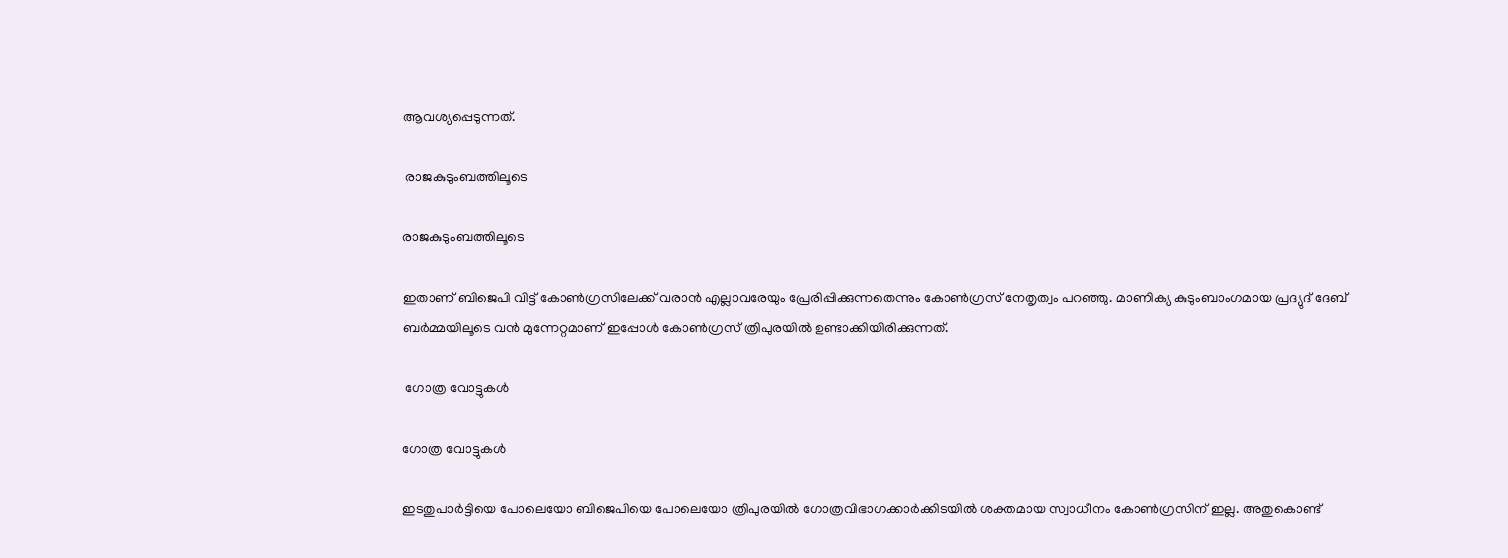ആവശ്യപ്പെടുന്നത്.

 രാജകുടുംബത്തിലൂടെ

രാജകുടുംബത്തിലൂടെ

ഇതാണ് ബിജെപി വിട്ട് കോണ്‍ഗ്രസിലേക്ക് വരാന്‍ എല്ലാവരേയും പ്രേരിപ്പിക്കുന്നതെന്നും കോണ്‍ഗ്രസ് നേതൃത്വം പറഞ്ഞു. മാണിക്യ കുടുംബാംഗമായ പ്രദ്യുദ് ദേബ് ബര്‍മ്മയിലൂടെ വന്‍ മുന്നേറ്റമാണ് ഇപ്പോള്‍ കോണ്‍ഗ്രസ് ത്രിപുരയില്‍ ഉണ്ടാക്കിയിരിക്കുന്നത്.

 ഗോത്ര വോട്ടുകള്‍

ഗോത്ര വോട്ടുകള്‍

ഇടതുപാര്‍ട്ടിയെ പോലെയോ ബിജെപിയെ പോലെയോ ത്രിപുരയില്‍ ഗോത്രവിഭാഗക്കാര്‍ക്കിടയില്‍ ശക്തമായ സ്വാധീനം കോണ്‍ഗ്രസിന് ഇല്ല. അതുകൊണ്ട്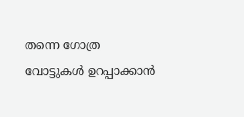തന്നെ ഗോത്ര വോട്ടുകള്‍ ഉറപ്പാക്കാന്‍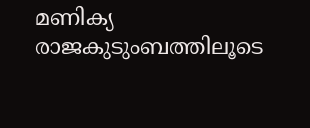മണിക്യ രാജകുടുംബത്തിലൂടെ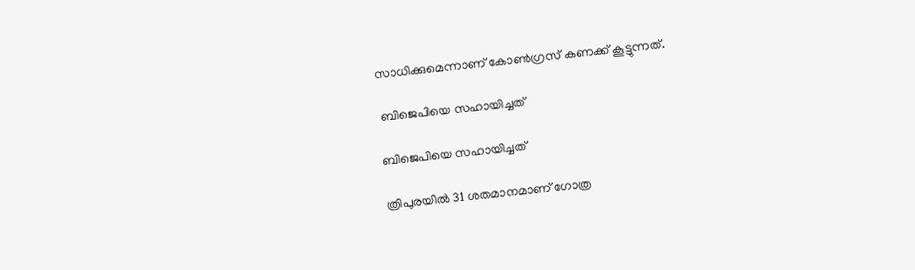സാധിക്കുമെന്നാണ് കോണ്‍ഗ്രസ് കണക്ക് കൂട്ടുന്നത്.

 ബിജെപിയെ സഹായിച്ചത്

ബിജെപിയെ സഹായിച്ചത്

ത്രിപുരയില്‍ 31 ശതമാനമാണ് ഗോത്ര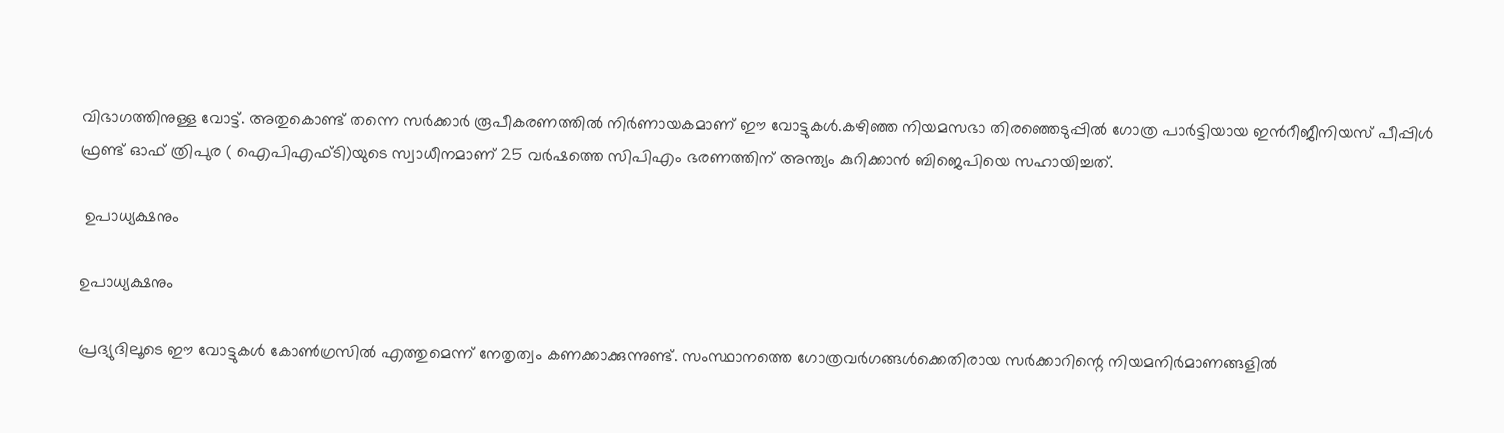വിഭാഗത്തിനുള്ള വോട്ട്. അതുകൊണ്ട് തന്നെ സര്‍ക്കാര്‍ രൂപീകരണത്തില്‍ നിര്‍ണായകമാണ് ഈ വോട്ടുകള്‍.കഴിഞ്ഞ നിയമസഭാ തിരഞ്ഞെടുപ്പില്‍ ഗോത്ര പാര്‍ട്ടിയായ ഇന്‍റീജീനിയസ് പീപ്പിള്‍ ഫ്രണ്ട് ഓഫ് ത്രിപുര ( ഐപിഎഫ്ടി)യുടെ സ്വാധീനമാണ് 25 വര്‍ഷത്തെ സിപിഎം ഭരണത്തിന് അന്ത്യം കുറിക്കാന്‍ ബിജെപിയെ സഹായിച്ചത്.

 ഉപാധ്യക്ഷനും

ഉപാധ്യക്ഷനും

പ്രദ്യുദിലൂടെ ഈ വോട്ടുകള്‍ കോണ്‍ഗ്രസില്‍ എത്തുമെന്ന് നേതൃത്വം കണക്കാക്കുന്നുണ്ട്. സംസ്ഥാനത്തെ ഗോത്രവര്‍ഗങ്ങള്‍ക്കെതിരായ സര്‍ക്കാറിന്റെ നിയമനിര്‍മാണങ്ങളില്‍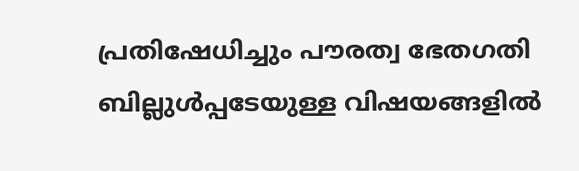പ്രതിഷേധിച്ചും പൗരത്വ ഭേതഗതി ബില്ലുള്‍പ്പടേയുള്ള വിഷയങ്ങളില്‍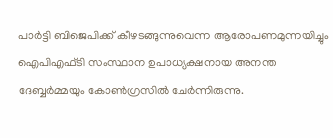പാര്‍ട്ടി ബിജെപിക്ക് കീഴടങ്ങുന്നുവെന്ന ആരോപണമുന്നയിച്ചും ഐപിഎഫ്ടി സംസ്ഥാന ഉപാധ്യക്ഷനായ അനന്ത ദേബ്ബര്‍മ്മയും കോണ്‍ഗ്രസില്‍ ചേര്‍ന്നിരുന്നു.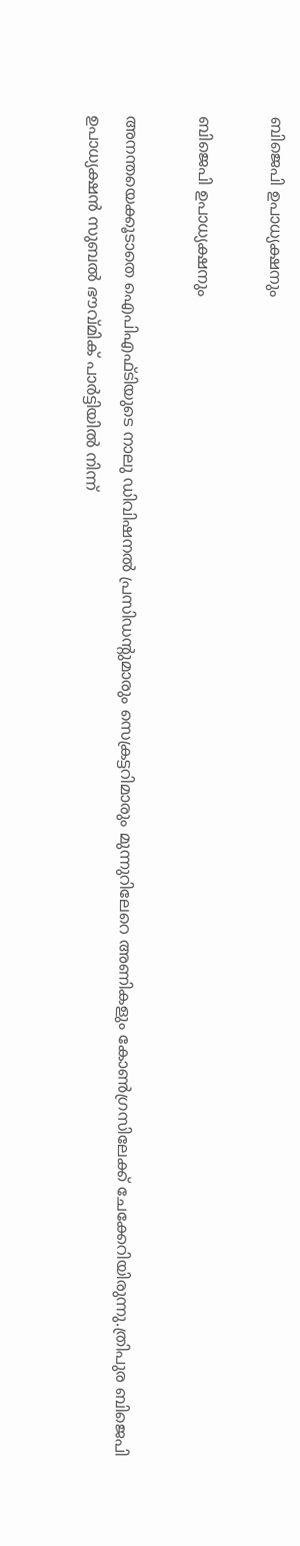ബിജെപി ഉപാധ്യക്ഷനും

ബിജെപി ഉപാധ്യക്ഷനും

അനന്തയെക്കൂടാതെ ഐപിഎഫ്ടിയുടെ നാലു ഡിവിഷനല്‍ പ്രസിഡന്റുമാരും സെക്രട്ടറിമാരും മുന്നുറിലേറെ അണികളും കോണ്‍ഗ്രസിലേക്ക് ചേക്കേറിയിരുന്നു.ത്രിപുര ബിജെപി ഉപാധ്യക്ഷന്‍ സുബല്‍ ഭൗവ്മിക് പാര്‍ട്ടിയില്‍ നിന്ന്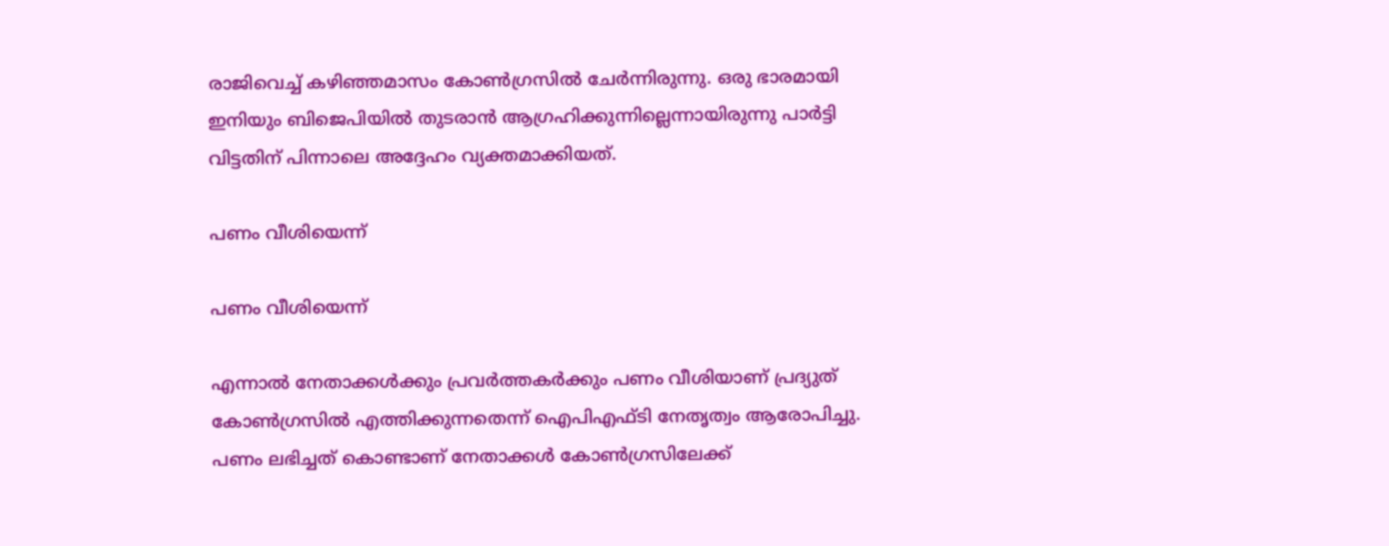രാജിവെച്ച് കഴിഞ്ഞമാസം കോണ്‍ഗ്രസില്‍ ചേര്‍ന്നിരുന്നു. ഒരു ഭാരമായി ഇനിയും ബിജെപിയില്‍ തുടരാന്‍ ആഗ്രഹിക്കുന്നില്ലെന്നായിരുന്നു പാര്‍ട്ടി വിട്ടതിന് പിന്നാലെ അദ്ദേഹം വ്യക്തമാക്കിയത്.

പണം വീശിയെന്ന്

പണം വീശിയെന്ന്

എന്നാല്‍ നേതാക്കള്‍ക്കും പ്രവര്‍ത്തകര്‍ക്കും പണം വീശിയാണ് പ്രദ്യുത് കോണ്‍ഗ്രസില്‍ എത്തിക്കുന്നതെന്ന് ഐപിഎഫ്ടി നേതൃത്വം ആരോപിച്ചു. പണം ലഭിച്ചത് കൊണ്ടാണ് നേതാക്കള്‍ കോണ്‍ഗ്രസിലേക്ക്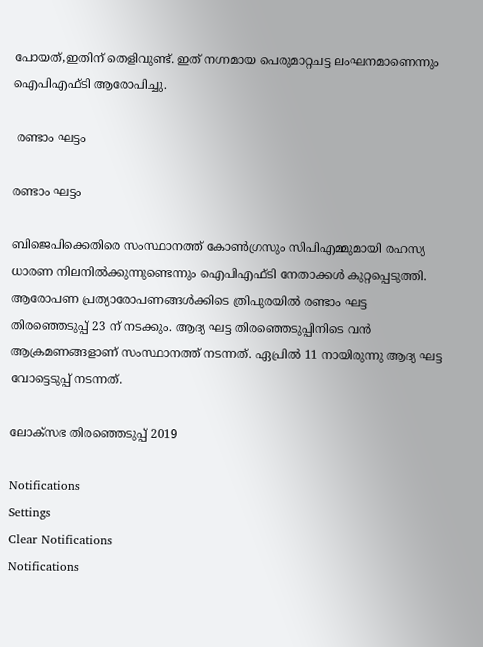പോയത്,ഇതിന് തെളിവുണ്ട്. ഇത് നഗ്നമായ പെരുമാറ്റചട്ട ലംഘനമാണെന്നും ഐപിഎഫ്ടി ആരോപിച്ചു.

 രണ്ടാം ഘട്ടം

രണ്ടാം ഘട്ടം

ബിജെപിക്കെതിരെ സംസ്ഥാനത്ത് കോണ്‍ഗ്രസും സിപിഎമ്മുമായി രഹസ്യ ധാരണ നിലനില്‍ക്കുന്നുണ്ടെന്നും ഐപിഎഫ്ടി നേതാക്കള്‍ കുറ്റപ്പെടുത്തി. ആരോപണ പ്രത്യാരോപണങ്ങള്‍ക്കിടെ ത്രിപുരയില്‍ രണ്ടാം ഘട്ട തിരഞ്ഞെടുപ്പ് 23 ന് നടക്കും. ആദ്യ ഘട്ട തിരഞ്ഞെടുപ്പിനിടെ വന്‍ ആക്രമണങ്ങളാണ് സംസ്ഥാനത്ത് നടന്നത്. ഏപ്രില്‍ 11 നായിരുന്നു ആദ്യ ഘട്ട വോട്ടെടുപ്പ് നടന്നത്.

ലോക്സഭ തിരഞ്ഞെടുപ്പ് 2019

Notifications
Settings
Clear Notifications
Notifications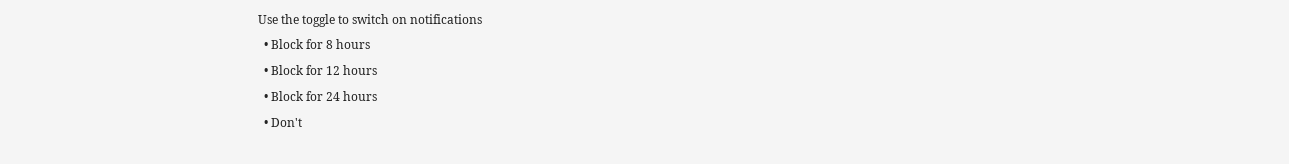Use the toggle to switch on notifications
  • Block for 8 hours
  • Block for 12 hours
  • Block for 24 hours
  • Don't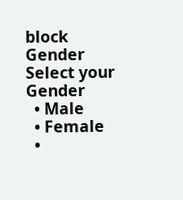block
Gender
Select your Gender
  • Male
  • Female
  •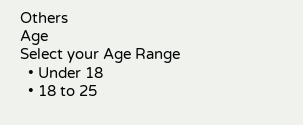Others
Age
Select your Age Range
  • Under 18
  • 18 to 25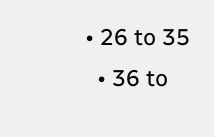• 26 to 35
  • 36 to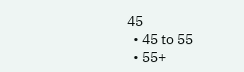45
  • 45 to 55
  • 55+